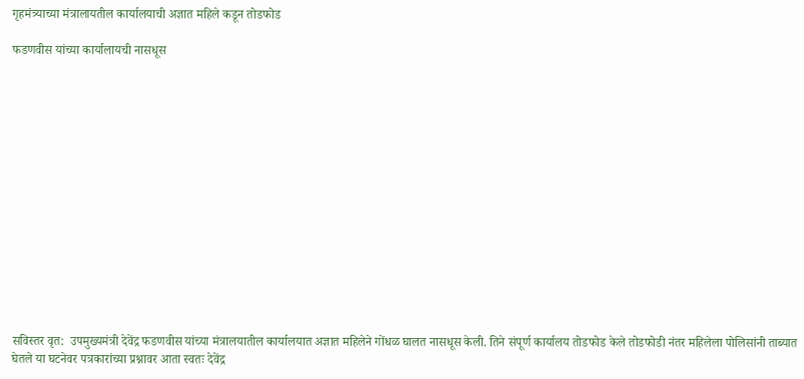गृहमंत्र्याच्या मंत्रालायतील कार्यालयाची अज्ञात महिले कडून तोडफोड

फडणवीस यांच्या कार्यालायची नासधूस















सविस्तर वृत:  उपमुख्यमंत्री देवेंद्र फडणवीस यांच्या मंत्रालयातील कार्यालयात अज्ञात महिलेने गोंधळ घालत नासधूस केली. तिने संपूर्ण कार्यालय तोडफोड केले तोडफोडी नंतर महिलेला पोलिसांनी ताब्यात घेतले या घटनेवर पत्रकारांच्या प्रश्नावर आता स्वतः देवेंद्र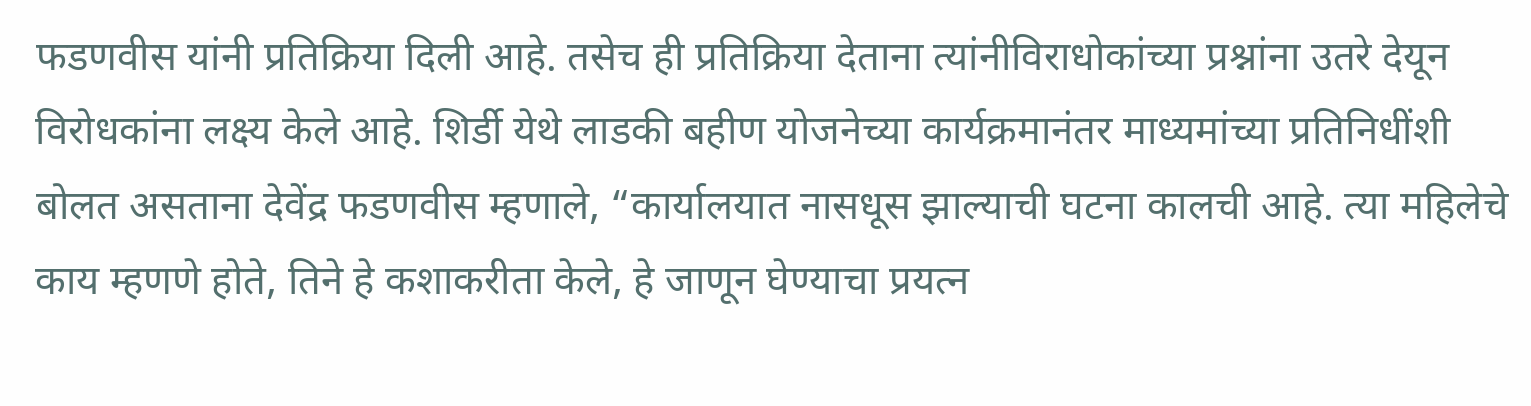फडणवीस यांनी प्रतिक्रिया दिली आहे. तसेच ही प्रतिक्रिया देताना त्यांनीविराधोकांच्या प्रश्नांना उतरे देयून विरोधकांना लक्ष्य केले आहे. शिर्डी येथे लाडकी बहीण योजनेच्या कार्यक्रमानंतर माध्यमांच्या प्रतिनिधींशी बोलत असताना देवेंद्र फडणवीस म्हणाले, “कार्यालयात नासधूस झाल्याची घटना कालची आहे. त्या महिलेचे काय म्हणणे होते, तिने हे कशाकरीता केले, हे जाणून घेण्याचा प्रयत्न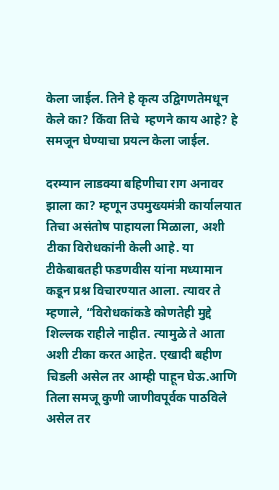केला जाईल. तिने हे कृत्य उद्विगणतेमधून केले का? किंवा तिचे  म्हणने काय आहे? हे समजून घेण्याचा प्रयत्न केला जाईल.

दरम्यान लाडक्या बहि‍णीचा राग अनावर झाला का? म्हणून उपमुख्यमंत्री कार्यालयात तिचा असंतोष पाहायला मिळाला, अशी टीका विरोधकांनी केली आहे. या टीकेबाबतही फडणवीस यांना मध्यामान कडून प्रश्न विचारण्यात आला. त्यावर ते म्हणाले, “विरोधकांकडे कोणतेही मुद्दे शिल्लक राहीले नाहीत. त्यामुळे ते आता अशी टीका करत आहेत. एखादी बहीण चिडली असेल तर आम्ही पाहून घेऊ.आणि तिला समजू कुणी जाणीवपूर्वक पाठविले असेल तर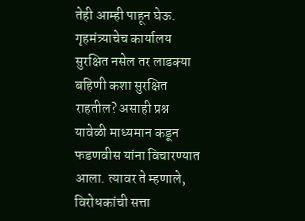तेही आम्ही पाहून घेऊ. गृहमंत्र्याचेच कार्यालय सुरक्षित नसेल तर लाडक्या बहिणी कशा सुरक्षित राहतील? असाही प्रश्न यावेळी माध्यमान कडून  फडणवीस यांना विचारण्यात आला. त्यावर ते म्हणाले, विरोधकांची सत्ता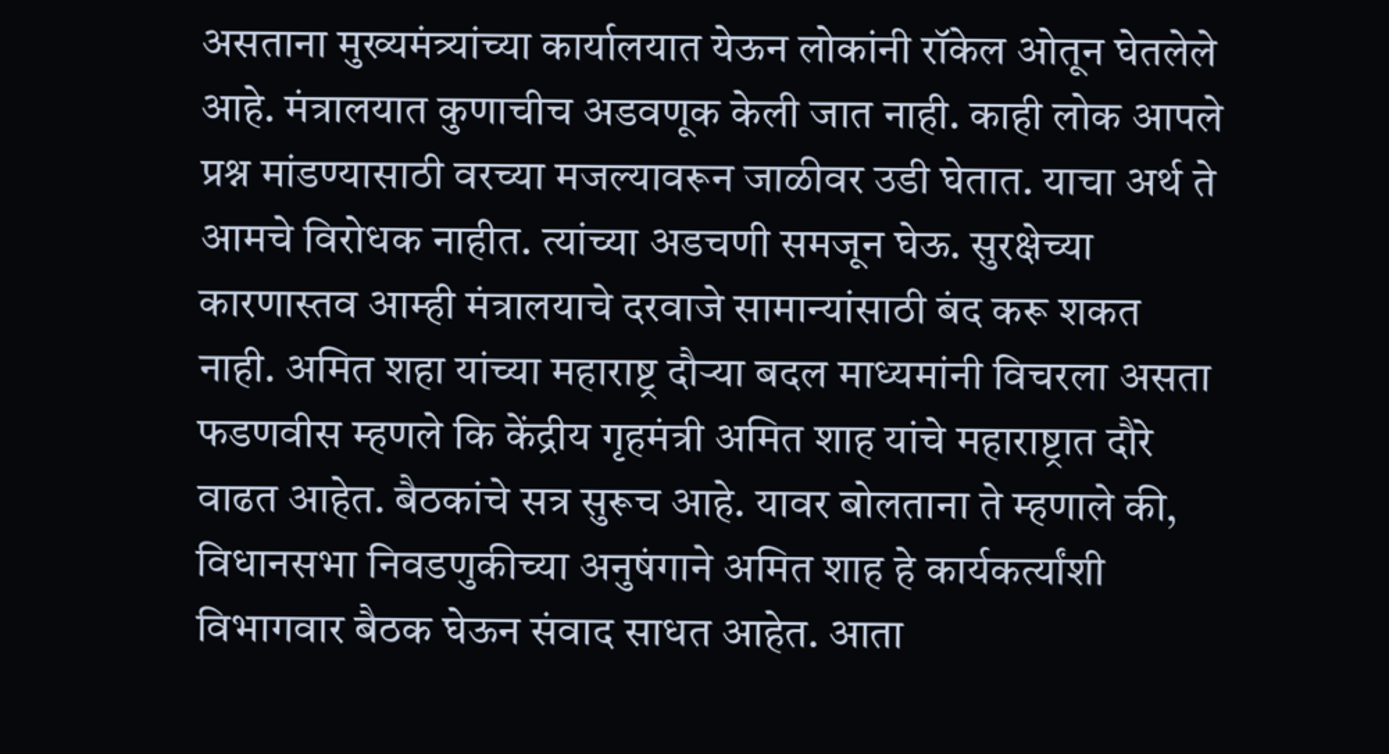असताना मुख्यमंत्र्यांच्या कार्यालयात येऊन लोकांनी रॉकेल ओतून घेतलेले आहे. मंत्रालयात कुणाचीच अडवणूक केली जात नाही. काही लोक आपले प्रश्न मांडण्यासाठी वरच्या मजल्यावरून जाळीवर उडी घेतात. याचा अर्थ ते आमचे विरोधक नाहीत. त्यांच्या अडचणी समजून घेऊ. सुरक्षेच्या कारणास्तव आम्ही मंत्रालयाचे दरवाजे सामान्यांसाठी बंद करू शकत नाही. अमित शहा यांच्या महाराष्ट्र दौऱ्या बदल माध्यमांनी विचरला असता फडणवीस म्हणले कि केंद्रीय गृहमंत्री अमित शाह यांचे महाराष्ट्रात दौरे वाढत आहेत. बैठकांचे सत्र सुरूच आहे. यावर बोलताना ते म्हणाले की, विधानसभा निवडणुकीच्या अनुषंगाने अमित शाह हे कार्यकर्त्यांशी विभागवार बैठक घेऊन संवाद साधत आहेत. आता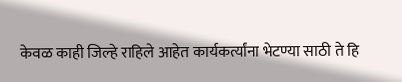केवळ काही जिल्हे राहिले आहेत कार्यकर्त्यांना भेटण्या साठी ते हि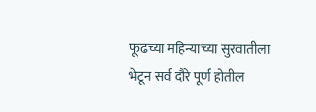फूढच्या महिन्याच्या सुरवातीला भेटून सर्व दौरे पूर्ण होतील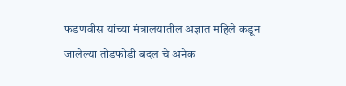फडणवीस यांच्या मंत्रालयातील अज्ञात महिले कडून जालेल्या तोडफोडी बदल चे अनेक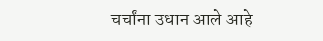चर्चांना उधान आले आहे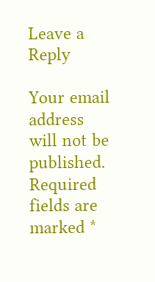Leave a Reply

Your email address will not be published. Required fields are marked *